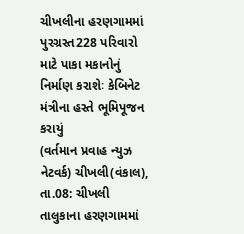ચીખલીના હરણગામમાં પુરગ્રસ્ત228 પરિવારો માટે પાકા મકાનોનું નિર્માણ કરાશેઃ કેબિનેટ મંત્રીના હસ્તે ભૂમિપૂજન કરાયું
(વર્તમાન પ્રવાહ ન્યુઝ નેટવર્ક) ચીખલી(વંકાલ), તા.08: ચીખલી તાલુકાના હરણગામમાં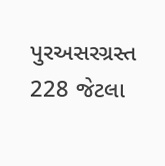પુરઅસરગ્રસ્ત 228 જેટલા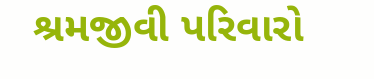શ્રમજીવી પરિવારો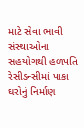માટે સેવા ભાવી સંસ્થાઓના સહયોગથી હળપતિ રેસીડન્સીમાં પાકા ઘરોનું નિર્માણ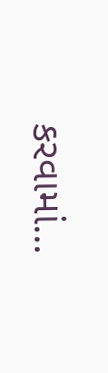કરવામાં...